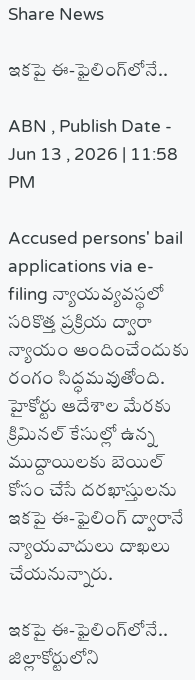Share News

ఇకపై ఈ-ఫైలింగ్‌లోనే..

ABN , Publish Date - Jun 13 , 2026 | 11:58 PM

Accused persons' bail applications via e-filing న్యాయవ్యవస్థలో సరికొత్త ప్రక్రియ ద్వారా న్యాయం అందించేందుకు రంగం సిద్ధమవుతోంది. హైకోర్టు ఆదేశాల మేరకు క్రిమినల్‌ కేసుల్లో ఉన్న ముద్దాయిలకు బెయిల్‌ కోసం చేసే దరఖాస్తులను ఇకపై ఈ-ఫైలింగ్‌ ద్వారానే న్యాయవాదులు దాఖలు చేయనున్నారు.

ఇకపై ఈ-ఫైలింగ్‌లోనే..
జిల్లాకోర్టులోని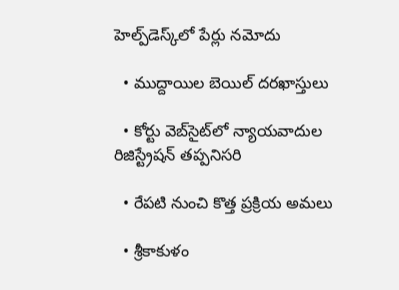హెల్ప్‌డెస్క్‌లో పేర్లు నమోదు

  • ముద్దాయిల బెయిల్‌ దరఖాస్తులు

  • కోర్టు వెబ్‌సైట్‌లో న్యాయవాదుల రిజిస్ట్రేషన్‌ తప్పనిసరి

  • రేపటి నుంచి కొత్త ప్రక్రియ అమలు

  • శ్రీకాకుళం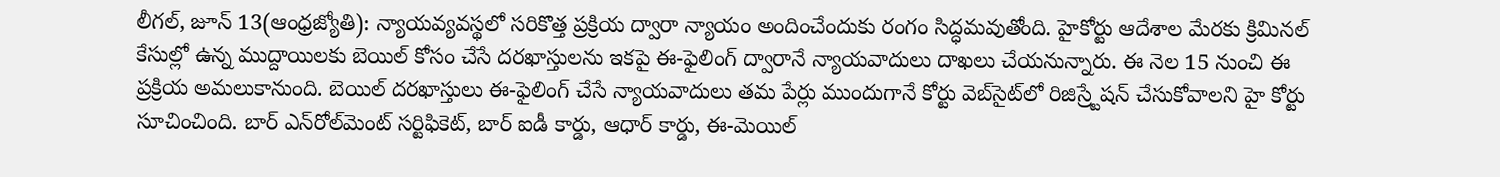లీగల్‌, జూన్‌ 13(ఆంధ్రజ్యోతి): న్యాయవ్యవస్థలో సరికొత్త ప్రక్రియ ద్వారా న్యాయం అందించేందుకు రంగం సిద్ధమవుతోంది. హైకోర్టు ఆదేశాల మేరకు క్రిమినల్‌ కేసుల్లో ఉన్న ముద్దాయిలకు బెయిల్‌ కోసం చేసే దరఖాస్తులను ఇకపై ఈ-ఫైలింగ్‌ ద్వారానే న్యాయవాదులు దాఖలు చేయనున్నారు. ఈ నెల 15 నుంచి ఈ ప్రక్రియ అమలుకానుంది. బెయిల్‌ దరఖాస్తులు ఈ-ఫైలింగ్‌ చేసే న్యాయవాదులు తమ పేర్లు ముందుగానే కోర్టు వెబ్‌సైట్‌లో రిజిస్ర్టేషన్‌ చేసుకోవాలని హై కోర్టు సూచించింది. బార్‌ ఎన్‌రోల్‌మెంట్‌ సర్టిఫికెట్‌, బార్‌ ఐడీ కార్డు, ఆధార్‌ కార్డు, ఈ-మెయిల్‌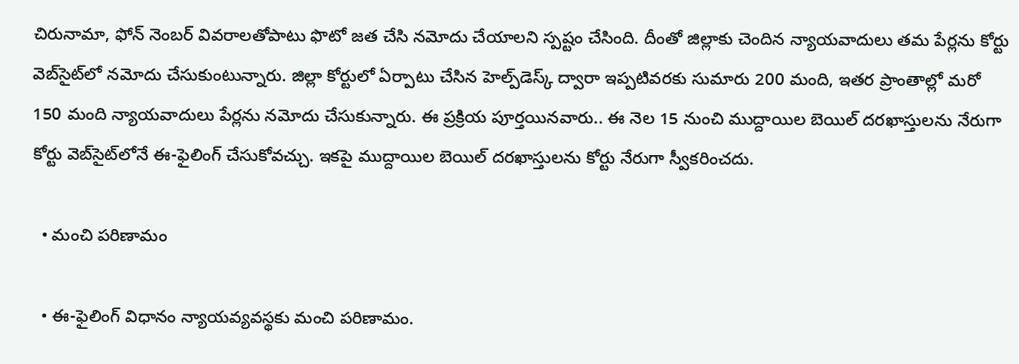చిరునామా, ఫోన్‌ నెంబర్‌ వివరాలతోపాటు ఫొటో జత చేసి నమోదు చేయాలని స్పష్టం చేసింది. దీంతో జిల్లాకు చెందిన న్యాయవాదులు తమ పేర్లను కోర్టు వెబ్‌సైట్‌లో నమోదు చేసుకుంటున్నారు. జిల్లా కోర్టులో ఏర్పాటు చేసిన హెల్ప్‌డెస్క్‌ ద్వారా ఇప్పటివరకు సుమారు 200 మంది, ఇతర ప్రాంతాల్లో మరో 150 మంది న్యాయవాదులు పేర్లను నమోదు చేసుకున్నారు. ఈ ప్రక్రియ పూర్తయినవారు.. ఈ నెల 15 నుంచి ముద్దాయిల బెయిల్‌ దరఖాస్తులను నేరుగా కోర్టు వెబ్‌సైట్‌లోనే ఈ-ఫైలింగ్‌ చేసుకోవచ్చు. ఇకపై ముద్దాయిల బెయిల్‌ దరఖాస్తులను కోర్టు నేరుగా స్వీకరించదు.

  • మంచి పరిణామం

  • ఈ-ఫైలింగ్‌ విధానం న్యాయవ్యవస్థకు మంచి పరిణామం.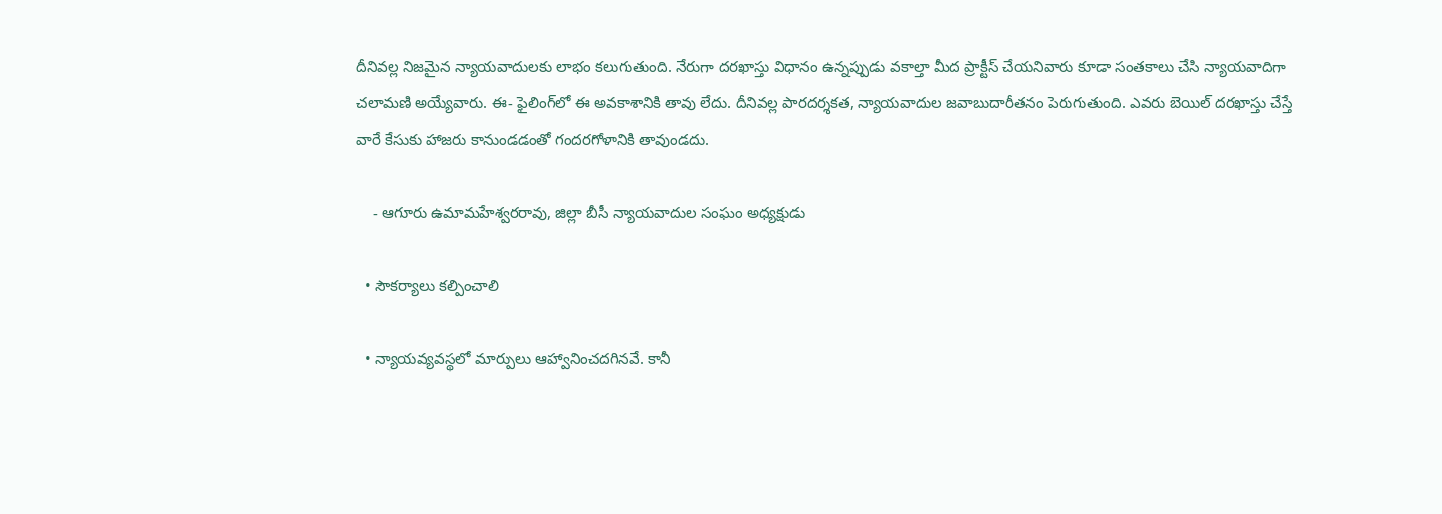దీనివల్ల నిజమైన న్యాయవాదులకు లాభం కలుగుతుంది. నేరుగా దరఖాస్తు విధానం ఉన్నప్పుడు వకాల్తా మీద ప్రాక్టీస్‌ చేయనివారు కూడా సంతకాలు చేసి న్యాయవాదిగా చలామణి అయ్యేవారు. ఈ- ఫైలింగ్‌లో ఈ అవకాశానికి తావు లేదు. దీనివల్ల పారదర్శకత, న్యాయవాదుల జవాబుదారీతనం పెరుగుతుంది. ఎవరు బెయిల్‌ దరఖాస్తు చేస్తే వారే కేసుకు హాజరు కానుండడంతో గందరగోళానికి తావుండదు.

    - ఆగూరు ఉమామహేశ్వరరావు, జిల్లా బీసీ న్యాయవాదుల సంఘం అధ్యక్షుడు

  • సౌకర్యాలు కల్పించాలి

  • న్యాయవ్యవస్థలో మార్పులు ఆహ్వానించదగినవే. కానీ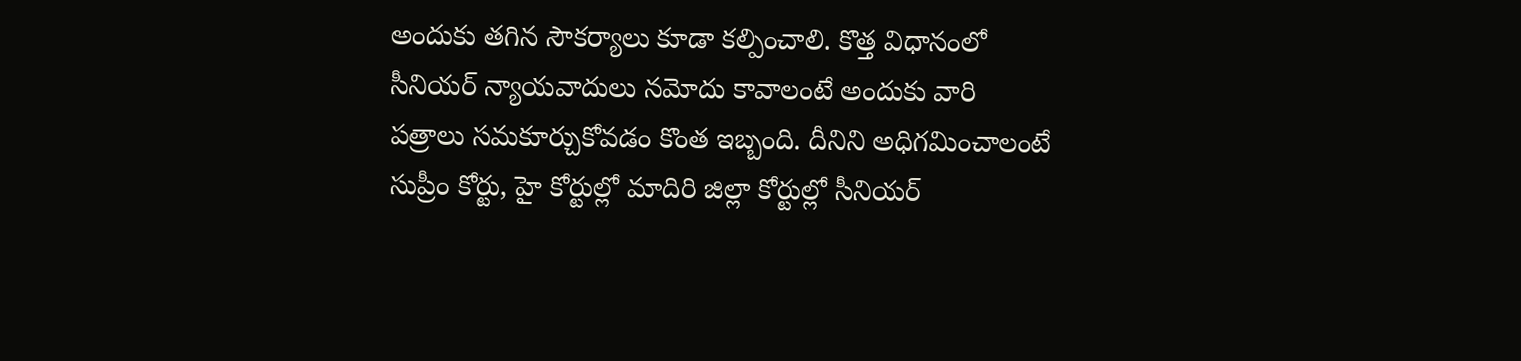అందుకు తగిన సౌకర్యాలు కూడా కల్పించాలి. కొత్త విధానంలో సీనియర్‌ న్యాయవాదులు నమోదు కావాలంటే అందుకు వారి పత్రాలు సమకూర్చుకోవడం కొంత ఇబ్బంది. దీనిని అధిగమించాలంటే సుప్రీం కోర్టు, హై కోర్టుల్లో మాదిరి జిల్లా కోర్టుల్లో సీనియర్‌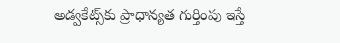అడ్వకేట్స్‌కు ప్రాధాన్యత గుర్తింపు ఇస్తే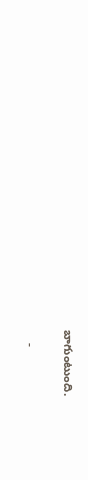బాగుంటుంది.

    -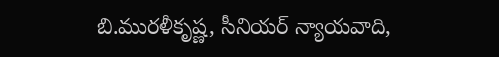బి.మురళీకృష్ణ, సీనియర్‌ న్యాయవాది,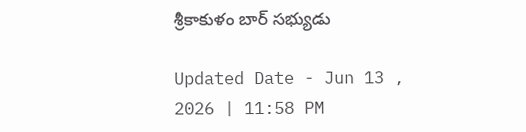శ్రీకాకుళం బార్‌ సభ్యుడు

Updated Date - Jun 13 , 2026 | 11:58 PM